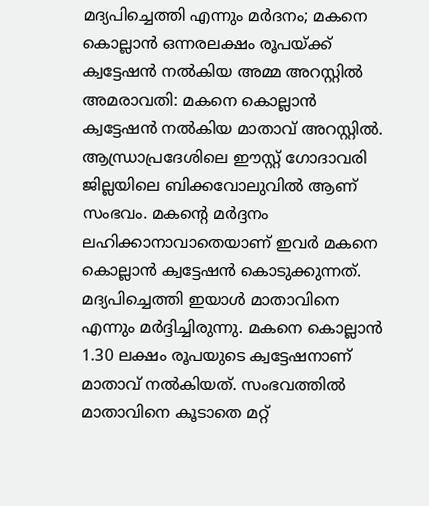മദ്യപിച്ചെത്തി എന്നും മർദനം; മകനെ കൊല്ലാൻ ഒന്നരലക്ഷം രൂപയ്ക്ക് ക്വട്ടേഷൻ നൽകിയ അമ്മ അറസ്റ്റിൽ
അമരാവതി: മകനെ കൊല്ലാൻ ക്വട്ടേഷൻ നൽകിയ മാതാവ് അറസ്റ്റിൽ. ആന്ധ്രാപ്രദേശിലെ ഈസ്റ്റ് ഗോദാവരി ജില്ലയിലെ ബിക്കവോലുവിൽ ആണ് സംഭവം. മകന്റെ മർദ്ദനം ലഹിക്കാനാവാതെയാണ് ഇവർ മകനെ കൊല്ലാൻ ക്വട്ടേഷൻ കൊടുക്കുന്നത്.
മദ്യപിച്ചെത്തി ഇയാൾ മാതാവിനെ എന്നും മർദ്ദിച്ചിരുന്നു. മകനെ കൊല്ലാൻ 1.30 ലക്ഷം രൂപയുടെ ക്വട്ടേഷനാണ് മാതാവ് നൽകിയത്. സംഭവത്തിൽ മാതാവിനെ കൂടാതെ മറ്റ്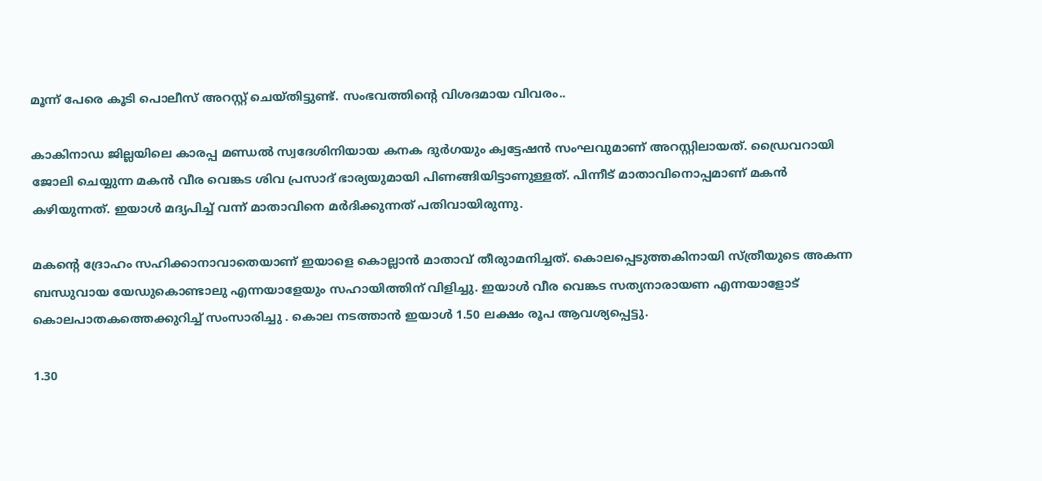മൂന്ന് പേരെ കൂടി പൊലീസ് അറസ്റ്റ് ചെയ്തിട്ടുണ്ട്. സംഭവത്തിന്റെ വിശദമായ വിവരം..

കാകിനാഡ ജില്ലയിലെ കാരപ്പ മണ്ഡൽ സ്വദേശിനിയായ കനക ദുർഗയും ക്വട്ടേഷൻ സംഘവുമാണ് അറസ്റ്റിലായത്. ഡ്രൈവറായി ജോലി ചെയ്യുന്ന മകൻ വീര വെങ്കട ശിവ പ്രസാദ് ഭാര്യയുമായി പിണങ്ങിയിട്ടാണുള്ളത്. പിന്നീട് മാതാവിനൊപ്പമാണ് മകൻ കഴിയുന്നത്. ഇയാൾ മദ്യപിച്ച് വന്ന് മാതാവിനെ മർദിക്കുന്നത് പതിവായിരുന്നു.

മകന്റെ ദ്രോഹം സഹിക്കാനാവാതെയാണ് ഇയാളെ കൊല്ലാൻ മാതാവ് തീരുാമനിച്ചത്. കൊലപ്പെടുത്തകിനായി സ്ത്രീയുടെ അകന്ന ബന്ധുവായ യേഡുകൊണ്ടാലു എന്നയാളേയും സഹായിത്തിന് വിളിച്ചു. ഇയാൾ വീര വെങ്കട സത്യനാരായണ എന്നയാളോട് കൊലപാതകത്തെക്കുറിച്ച് സംസാരിച്ചു . കൊല നടത്താൻ ഇയാൾ 1.50 ലക്ഷം രൂപ ആവശ്യപ്പെട്ടു.

1.30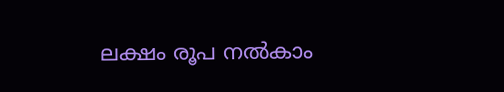ലക്ഷം രൂപ നൽകാം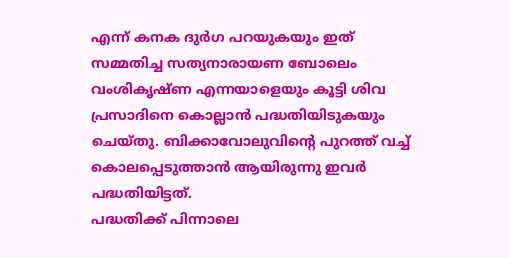എന്ന് കനക ദുർഗ പറയുകയും ഇത് സമ്മതിച്ച സത്യനാരായണ ബോലെം വംശികൃഷ്ണ എന്നയാളെയും കൂട്ടി ശിവ പ്രസാദിനെ കൊല്ലാൻ പദ്ധതിയിടുകയും ചെയ്തു. ബിക്കാവോലുവിന്റെ പുറത്ത് വച്ച് കൊലപ്പെടുത്താൻ ആയിരുന്നു ഇവർ പദ്ധതിയിട്ടത്.
പദ്ധതിക്ക് പിന്നാലെ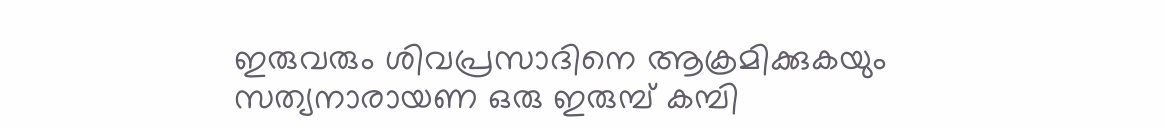ഇരുവരും ശിവപ്രസാദിനെ ആക്രമിക്കുകയും സത്യനാരായണ ഒരു ഇരുമ്പ് കമ്പി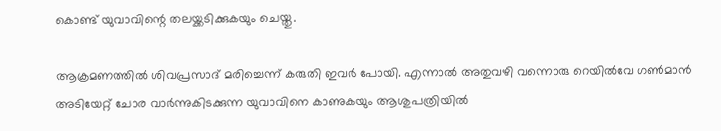കൊണ്ട് യുവാവിന്റെ തലയ്ക്കടിക്കുകയും ചെയ്തു.

ആക്രമണത്തിൽ ശിവപ്രസാദ് മരിച്ചെന്ന് കരുതി ഇവർ പോയി. എന്നാൽ അതുവഴി വന്നൊരു റെയിൽവേ ഗൺമാൻ അടിയേറ്റ് ചോര വാർന്നുകിടക്കുന്ന യുവാവിനെ കാണുകയും ആശുപത്രിയിൽ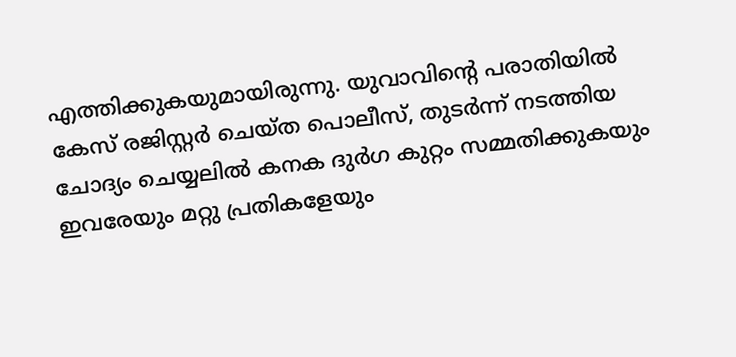എത്തിക്കുകയുമായിരുന്നു. യുവാവിന്റെ പരാതിയിൽ കേസ് രജിസ്റ്റർ ചെയ്ത പൊലീസ്, തുടർന്ന് നടത്തിയ ചോദ്യം ചെയ്യലിൽ കനക ദുർഗ കുറ്റം സമ്മതിക്കുകയും ഇവരേയും മറ്റു പ്രതികളേയും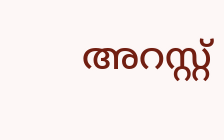അറസ്റ്റ്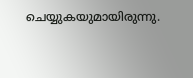ചെയ്യുകയുമായിരുന്നു.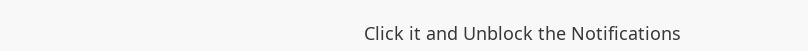Click it and Unblock the Notifications